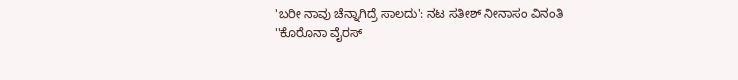'ಬರೀ ನಾವು ಚೆನ್ನಾಗಿದ್ರೆ ಸಾಲದು': ನಟ ಸತೀಶ್ ನೀನಾಸಂ ವಿನಂತಿ
''ಕೊರೊನಾ ವೈರಸ್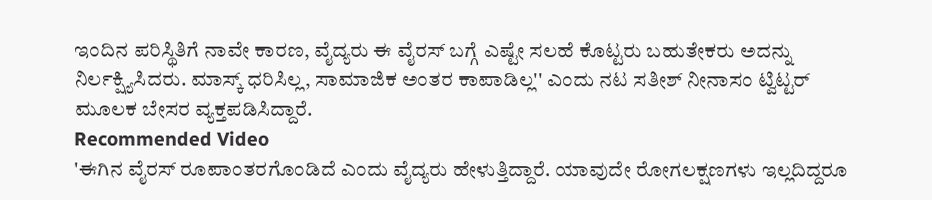ಇಂದಿನ ಪರಿಸ್ಥಿತಿಗೆ ನಾವೇ ಕಾರಣ, ವೈದ್ಯರು ಈ ವೈರಸ್ ಬಗ್ಗೆ ಎಷ್ಟೇ ಸಲಹೆ ಕೊಟ್ಟರು ಬಹುತೇಕರು ಅದನ್ನು ನಿರ್ಲಕ್ಷ್ಯಿಸಿದರು. ಮಾಸ್ಕ್ ಧರಿಸಿಲ್ಲ, ಸಾಮಾಜಿಕ ಅಂತರ ಕಾಪಾಡಿಲ್ಲ'' ಎಂದು ನಟ ಸತೀಶ್ ನೀನಾಸಂ ಟ್ವಿಟ್ಟರ್ ಮೂಲಕ ಬೇಸರ ವ್ಯಕ್ತಪಡಿಸಿದ್ದಾರೆ.
Recommended Video
'ಈಗಿನ ವೈರಸ್ ರೂಪಾಂತರಗೊಂಡಿದೆ ಎಂದು ವೈದ್ಯರು ಹೇಳುತ್ತಿದ್ದಾರೆ. ಯಾವುದೇ ರೋಗಲಕ್ಷಣಗಳು ಇಲ್ಲದಿದ್ದರೂ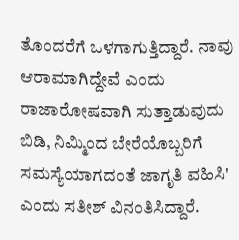ತೊಂದರೆಗೆ ಒಳಗಾಗುತ್ತಿದ್ದಾರೆ. ನಾವು ಆರಾಮಾಗಿದ್ದೇವೆ ಎಂದು ರಾಜಾರೋಷವಾಗಿ ಸುತ್ತಾಡುವುದು ಬಿಡಿ, ನಿಮ್ಮಿಂದ ಬೇರೆಯೊಬ್ಬರಿಗೆ ಸಮಸ್ಯೆಯಾಗದಂತೆ ಜಾಗೃತಿ ವಹಿಸಿ' ಎಂದು ಸತೀಶ್ ವಿನಂತಿಸಿದ್ದಾರೆ.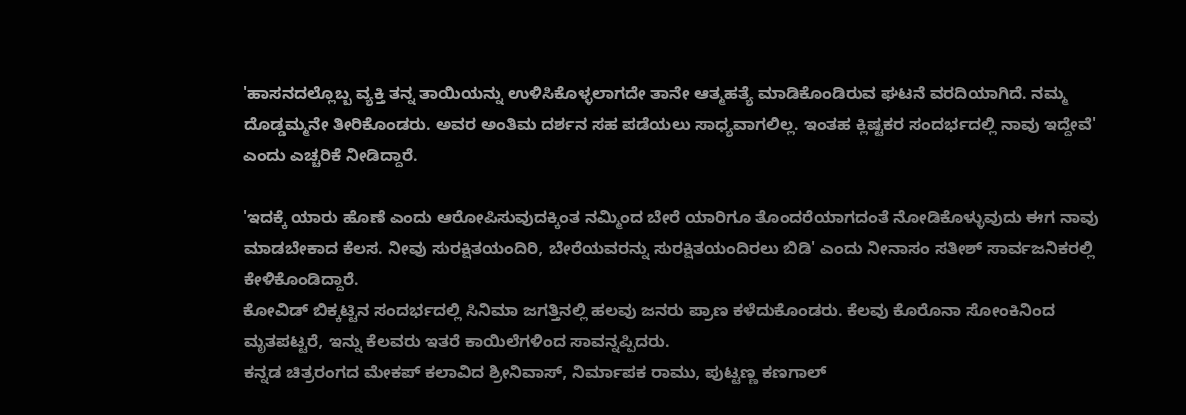'ಹಾಸನದಲ್ಲೊಬ್ಬ ವ್ಯಕ್ತಿ ತನ್ನ ತಾಯಿಯನ್ನು ಉಳಿಸಿಕೊಳ್ಳಲಾಗದೇ ತಾನೇ ಆತ್ಮಹತ್ಯೆ ಮಾಡಿಕೊಂಡಿರುವ ಘಟನೆ ವರದಿಯಾಗಿದೆ. ನಮ್ಮ ದೊಡ್ಡಮ್ಮನೇ ತೀರಿಕೊಂಡರು. ಅವರ ಅಂತಿಮ ದರ್ಶನ ಸಹ ಪಡೆಯಲು ಸಾಧ್ಯವಾಗಲಿಲ್ಲ. ಇಂತಹ ಕ್ಲಿಷ್ಟಕರ ಸಂದರ್ಭದಲ್ಲಿ ನಾವು ಇದ್ದೇವೆ' ಎಂದು ಎಚ್ಚರಿಕೆ ನೀಡಿದ್ದಾರೆ.

'ಇದಕ್ಕೆ ಯಾರು ಹೊಣೆ ಎಂದು ಆರೋಪಿಸುವುದಕ್ಕಿಂತ ನಮ್ಮಿಂದ ಬೇರೆ ಯಾರಿಗೂ ತೊಂದರೆಯಾಗದಂತೆ ನೋಡಿಕೊಳ್ಳುವುದು ಈಗ ನಾವು ಮಾಡಬೇಕಾದ ಕೆಲಸ. ನೀವು ಸುರಕ್ಷಿತಯಂದಿರಿ, ಬೇರೆಯವರನ್ನು ಸುರಕ್ಷಿತಯಂದಿರಲು ಬಿಡಿ' ಎಂದು ನೀನಾಸಂ ಸತೀಶ್ ಸಾರ್ವಜನಿಕರಲ್ಲಿ ಕೇಳಿಕೊಂಡಿದ್ದಾರೆ.
ಕೋವಿಡ್ ಬಿಕ್ಕಟ್ಟಿನ ಸಂದರ್ಭದಲ್ಲಿ ಸಿನಿಮಾ ಜಗತ್ತಿನಲ್ಲಿ ಹಲವು ಜನರು ಪ್ರಾಣ ಕಳೆದುಕೊಂಡರು. ಕೆಲವು ಕೊರೊನಾ ಸೋಂಕಿನಿಂದ ಮೃತಪಟ್ಟರೆ, ಇನ್ನು ಕೆಲವರು ಇತರೆ ಕಾಯಿಲೆಗಳಿಂದ ಸಾವನ್ನಪ್ಪಿದರು.
ಕನ್ನಡ ಚಿತ್ರರಂಗದ ಮೇಕಪ್ ಕಲಾವಿದ ಶ್ರೀನಿವಾಸ್, ನಿರ್ಮಾಪಕ ರಾಮು, ಪುಟ್ಟಣ್ಣ ಕಣಗಾಲ್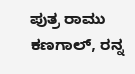ಪುತ್ರ ರಾಮು ಕಣಗಾಲ್, ರನ್ನ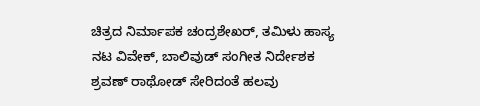ಚಿತ್ರದ ನಿರ್ಮಾಪಕ ಚಂದ್ರಶೇಖರ್, ತಮಿಳು ಹಾಸ್ಯ ನಟ ವಿವೇಕ್, ಬಾಲಿವುಡ್ ಸಂಗೀತ ನಿರ್ದೇಶಕ ಶ್ರವಣ್ ರಾಥೋಡ್ ಸೇರಿದಂತೆ ಹಲವು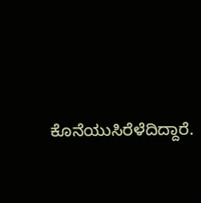ಕೊನೆಯುಸಿರೆಳೆದಿದ್ದಾರೆ.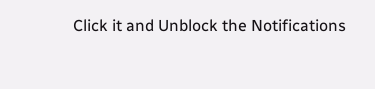Click it and Unblock the Notifications